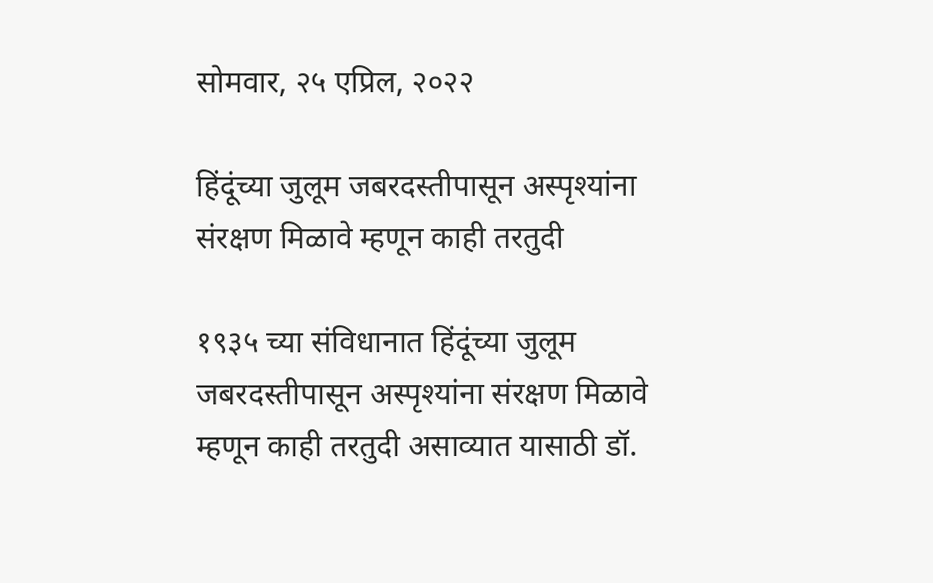सोमवार, २५ एप्रिल, २०२२

हिंदूंच्या जुलूम जबरदस्तीपासून अस्पृश्यांना संरक्षण मिळावे म्हणून काही तरतुदी

१९३५ च्या संविधानात हिंदूंच्या जुलूम जबरदस्तीपासून अस्पृश्यांना संरक्षण मिळावे म्हणून काही तरतुदी असाव्यात यासाठी डॉ.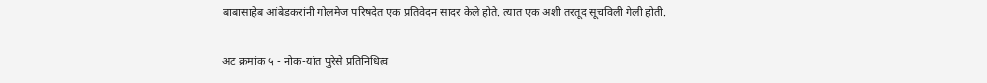बाबासाहेब आंबेडकरांनी गोलमेज परिषदेत एक प्रतिवेदन सादर केले होते. त्यात एक अशी तरतूद सूचविली गेली होती.

अट क्रमांक ५ - नोक-यांत पुरेसे प्रतिनिधित्व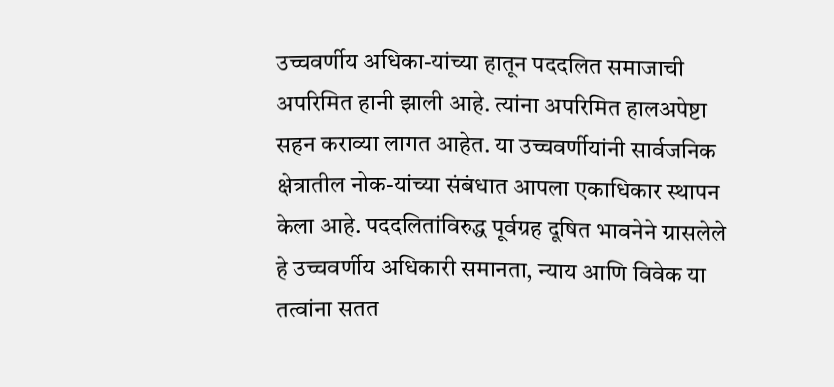उच्चवर्णीय अधिका-यांच्या हातून पददलित समाजाची अपरिमित हानी झाली आहे. त्यांना अपरिमित हालअपेष्टा सहन कराव्या लागत आहेत. या उच्चवर्णीयांनी सार्वजनिक क्षेत्रातील नोक-यांच्या संबंधात आपला एकाधिकार स्थापन केला आहे. पददलितांविरुद्ध पूर्वग्रह दूषित भावनेने ग्रासलेले हे उच्चवर्णीय अधिकारी समानता, न्याय आणि विवेक या तत्वांना सतत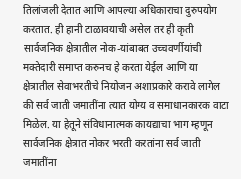तिलांजली देतात आणि आपल्या अधिकाराचा दुरुपयोग करतात. ही हानी टाळावयाची असेल तर ही कृती सार्वजनिक क्षेत्रातील नोक-यांबाबत उच्चवर्णीयांची मक्तेदारी समाप्त करुनच हे करता येईल आणि या क्षेत्रातील सेवाभरतीचे नियोजन अशाप्रकारे करावे लागेल की सर्व जाती जमातींना त्यात योग्य व समाधानकारक वाटा मिळेल. या हेतूने संविधानात्मक कायद्याचा भाग म्हणून सार्वजनिक क्षेत्रात नोकर भरती करतांना सर्व जाती जमातींना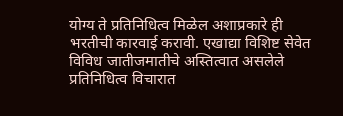योग्य ते प्रतिनिधित्व मिळेल अशाप्रकारे ही भरतीची कारवाई करावी. एखाद्या विशिष्ट सेवेत विविध जातीजमातीचे अस्तित्वात असलेले प्रतिनिधित्व विचारात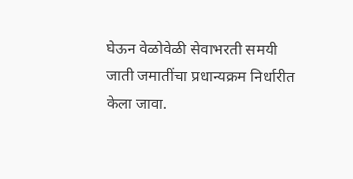घेऊन वेळोवेळी सेवाभरती समयी जाती जमातींचा प्रधान्यक्रम निर्धारीत केला जावा.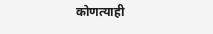कोणत्याही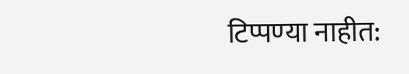टिप्पण्‍या नाहीत: